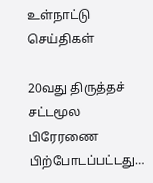உள்நாட்டு செய்திகள்

20வது திருத்தச் சட்டமூல பிரேரணை பிற்போடப்பட்டது…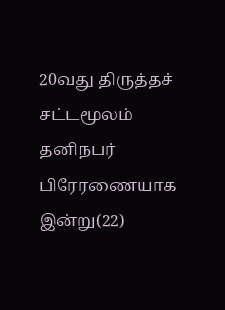20வது திருத்தச் சட்டமூலம் தனிநபர் பிரேரணையாக இன்று(22)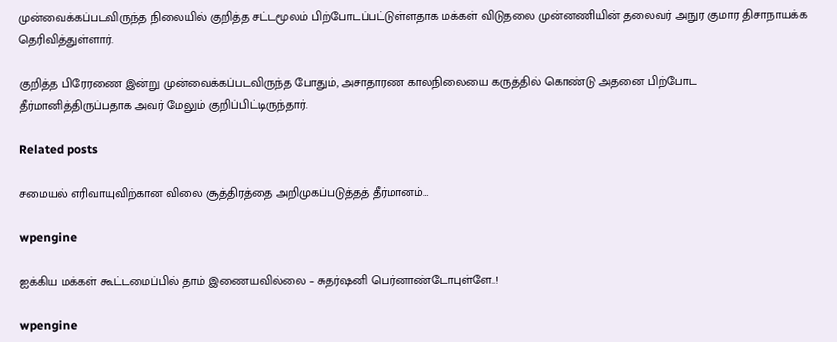முன்வைக்கப்படவிருந்த நிலையில் குறித்த சட்டமூலம் பிற்போடப்பட்டுள்ளதாக மக்கள் விடுதலை முன்னணியின் தலைவர் அநுர குமார திசாநாயக்க தெரிவித்துள்ளார்.

குறித்த பிரேரணை இன்று முன்வைக்கப்படவிருந்த போதும், அசாதாரண காலநிலையை கருத்தில் கொண்டு அதனை பிற்போட தீர்மானித்திருப்பதாக அவர் மேலும் குறிப்பிட்டிருந்தார்.

Related posts

சமையல் எரிவாயுவிற்கான விலை சூத்திரத்தை அறிமுகப்படுத்தத் தீர்மானம்…

wpengine

ஐக்கிய மக்கள் கூட்டமைப்பில் தாம் இணையவில்லை – சுதர்ஷனி பெர்னாண்டோபுள்ளே..!

wpengine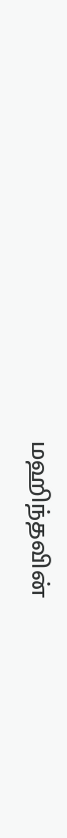மஹிந்தவின்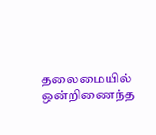தலைமையில் ஒன்றிணைந்த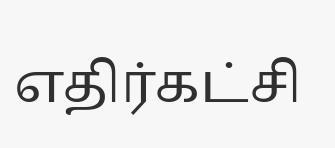எதிர்கட்சி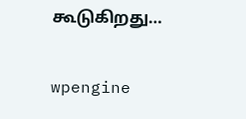கூடுகிறது…

wpengine